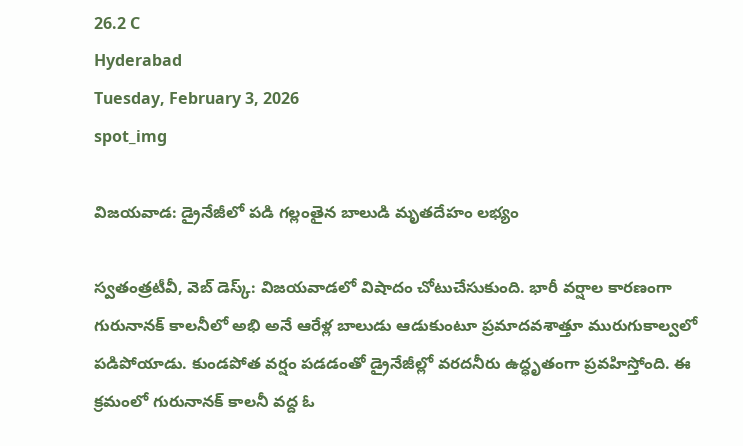26.2 C
Hyderabad
Tuesday, February 3, 2026
spot_img

విజయవాడ: డ్రైనేజీలో పడి గల్లంతైన బాలుడి మృతదేహం లభ్యం

స్వతంత్రటీవీ, వెబ్ డెస్క్: విజయవాడలో విషాదం చోటుచేసుకుంది. భారీ వర్షాల కారణంగా గురునానక్‌ కాలనీలో అభి అనే ఆరేళ్ల బాలుడు ఆడుకుంటూ ప్రమాదవశాత్తూ మురుగుకాల్వలో పడిపోయాడు. కుండపోత వర్షం పడడంతో డ్రైనేజీల్లో వరదనీరు ఉద్ధృతంగా ప్రవహిస్తోంది. ఈ క్రమంలో గురునానక్‌ కాలనీ వద్ద ఓ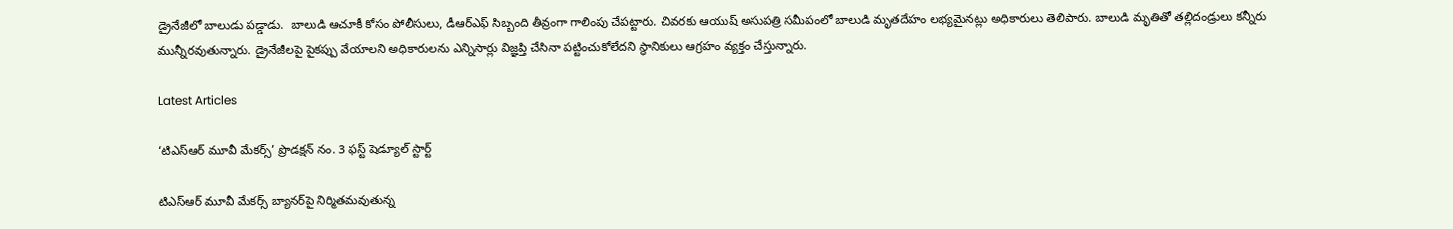డ్రైనేజీలో బాలుడు పడ్డాడు.  బాలుడి ఆచూకీ కోసం పోలీసులు, డీఆర్‌ఎఫ్ సిబ్బంది తీవ్రంగా గాలింపు చేపట్టారు. చివరకు ఆయుష్ అసుపత్రి సమీపంలో బాలుడి మృతదేహం లభ్యమైనట్లు అధికారులు తెలిపారు. బాలుడి మృతితో తల్లిదండ్రులు కన్నీరు మున్నీరవుతున్నారు. డ్రైనేజీలపై పైకప్పు వేయాలని అధికారులను ఎన్నిసార్లు విజ్ఞప్తి చేసినా పట్టించుకోలేదని స్థానికులు ఆగ్రహం వ్యక్తం చేస్తున్నారు.

Latest Articles

‘టిఎస్ఆర్ మూవీ మేకర్స్’ ప్రొడక్షన్ నం. 3 ఫస్ట్ షెడ్యూల్ స్టార్ట్

టిఎస్ఆర్ మూవీ మేకర్స్ బ్యానర్‌పై నిర్మితమవుతున్న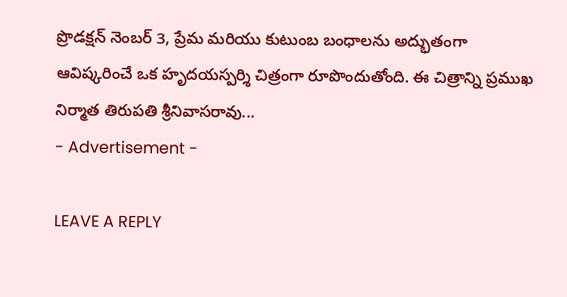ప్రొడక్షన్ నెంబర్ 3, ప్రేమ మరియు కుటుంబ బంధాలను అద్భుతంగా ఆవిష్కరించే ఒక హృదయస్పర్శి చిత్రంగా రూపొందుతోంది. ఈ చిత్రాన్ని ప్రముఖ నిర్మాత తిరుపతి శ్రీనివాసరావు...
- Advertisement -

LEAVE A REPLY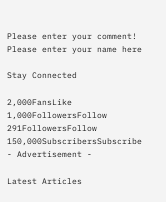Please enter your comment!
Please enter your name here

Stay Connected

2,000FansLike
1,000FollowersFollow
291FollowersFollow
150,000SubscribersSubscribe
- Advertisement -

Latest Articles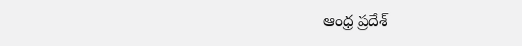ఆంధ్ర ప్రదేశ్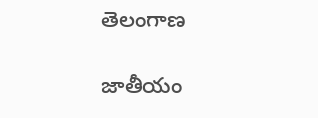తెలంగాణ

జాతీయం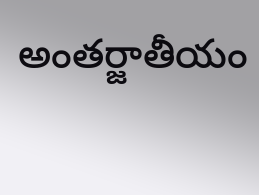అంతర్జాతీయం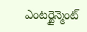ఎంటర్టైన్మెంట్